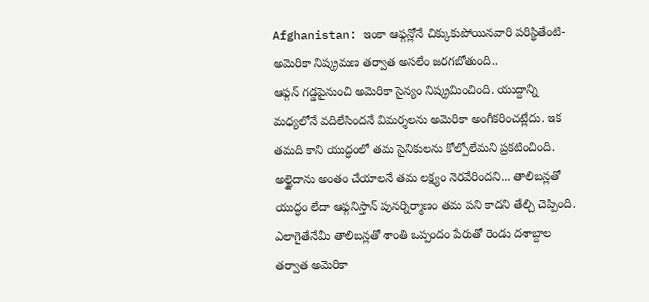Afghanistan: ఇంకా ఆఫ్గన్లోనే చిక్కుకుపోయినవారి పరిస్థితేంటి-అమెరికా నిష్క్రమణ తర్వాత అసలేం జరగబోతుంది..
ఆఫ్గన్ గడ్డపైనుంచి అమెరికా సైన్యం నిష్క్రమించింది. యుద్దాన్ని మధ్యలోనే వదిలేసిందనే విమర్శలను అమెరికా అంగీకరించట్లేదు. ఇక తమది కాని యుద్ధంలో తమ సైనికులను కోల్పోలేమని ప్రకటించింది. అల్ఖైదాను అంతం చేయాలనే తమ లక్ష్యం నెరవేరిందని... తాలిబన్లతో యుద్ధం లేదా ఆఫ్గనిస్తాన్ పునర్నిర్మాణం తమ పని కాదని తేల్చి చెప్పింది. ఎలాగైతేనేమీ తాలిబన్లతో శాంతి ఒప్పందం పేరుతో రెండు దశాబ్దాల తర్వాత అమెరికా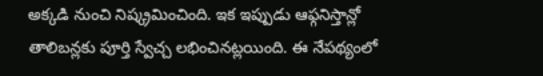అక్కడి నుంచి నిష్క్రమించింది. ఇక ఇప్పుడు ఆఫ్గనిస్తాన్లో తాలిబన్లకు పూర్తి స్వేచ్చ లభించినట్లయింది. ఈ నేపథ్యంలో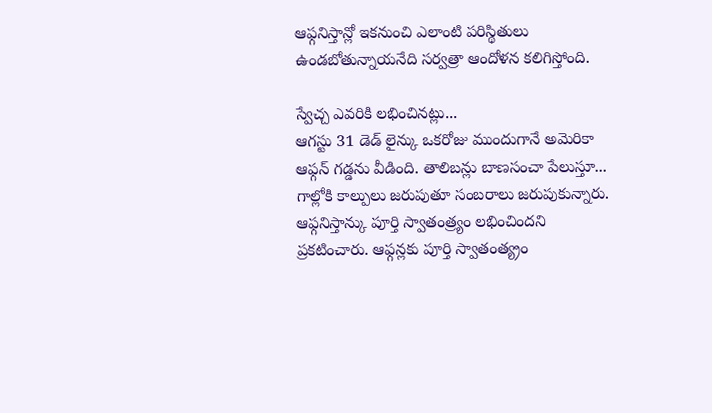ఆఫ్గనిస్తాన్లో ఇకనుంచి ఎలాంటి పరిస్థితులు ఉండబోతున్నాయనేది సర్వత్రా ఆందోళన కలిగిస్తోంది.

స్వేచ్చ ఎవరికి లభించినట్లు...
ఆగస్టు 31 డెడ్ లైన్కు ఒకరోజు ముందుగానే అమెరికా ఆఫ్గన్ గడ్డను వీడింది. తాలిబన్లు బాణసంచా పేలుస్తూ... గాల్లోకి కాల్పులు జరుపుతూ సంబరాలు జరుపుకున్నారు. ఆఫ్గనిస్తాన్కు పూర్తి స్వాతంత్ర్యం లభించిందని ప్రకటించారు. ఆఫ్గన్లకు పూర్తి స్వాతంత్య్రం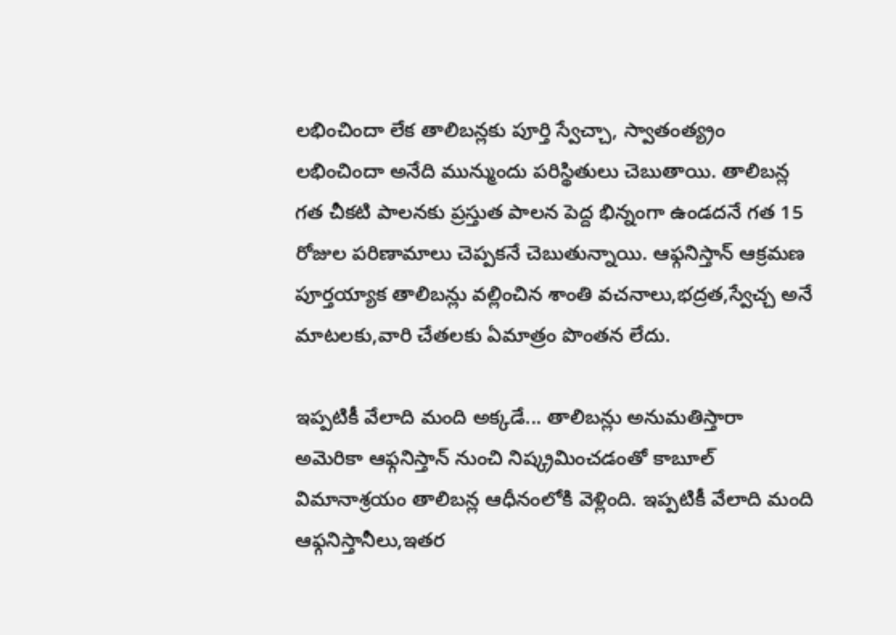లభించిందా లేక తాలిబన్లకు పూర్తి స్వేచ్చా, స్వాతంత్య్రం లభించిందా అనేది మున్ముందు పరిస్థితులు చెబుతాయి. తాలిబన్ల గత చీకటి పాలనకు ప్రస్తుత పాలన పెద్ద భిన్నంగా ఉండదనే గత 15 రోజుల పరిణామాలు చెప్పకనే చెబుతున్నాయి. ఆఫ్గనిస్తాన్ ఆక్రమణ పూర్తయ్యాక తాలిబన్లు వల్లించిన శాంతి వచనాలు,భద్రత,స్వేచ్చ అనే మాటలకు,వారి చేతలకు ఏమాత్రం పొంతన లేదు.

ఇప్పటికీ వేలాది మంది అక్కడే... తాలిబన్లు అనుమతిస్తారా
అమెరికా ఆఫ్గనిస్తాన్ నుంచి నిష్క్రమించడంతో కాబూల్ విమానాశ్రయం తాలిబన్ల ఆధీనంలోకి వెళ్లింది. ఇప్పటికీ వేలాది మంది ఆఫ్గనిస్తానీలు,ఇతర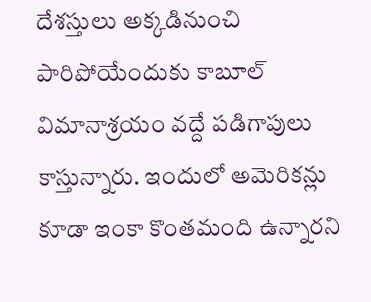దేశస్తులు అక్కడినుంచి పారిపోయేందుకు కాబూల్ విమానాశ్రయం వద్దే పడిగాపులు కాస్తున్నారు. ఇందులో అమెరికన్లు కూడా ఇంకా కొంతమంది ఉన్నారని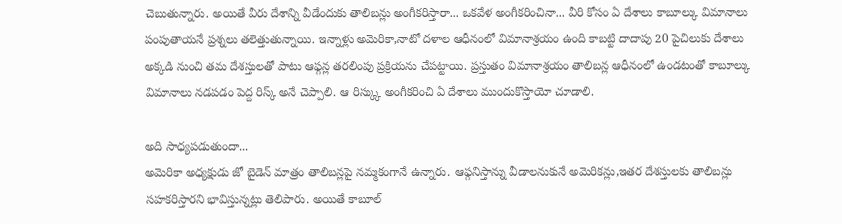చెబుతున్నారు. అయితే వీరు దేశాన్ని వీడేందుకు తాలిబన్లు అంగీకరిస్తారా... ఒకవేళ అంగీకరించినా... వీరి కోసం ఏ దేశాలు కాబూల్కు విమానాలు పంపుతాయనే ప్రశ్నలు తలెత్తుతున్నాయి. ఇన్నాళ్లు అమెరికా,నాటో దళాల ఆధీనంలో విమానాశ్రయం ఉంది కాబట్టి దాదాపు 20 పైచిలుకు దేశాలు అక్కడి నుంచి తమ దేశస్తులతో పాటు ఆఫ్గన్ల తరలింపు ప్రక్రియను చేపట్టాయి. ప్రస్తుతం విమానాశ్రయం తాలిబన్ల ఆధీనంలో ఉండటంతో కాబూల్కు విమానాలు నడపడం పెద్ద రిస్క్ అనే చెప్పాలి. ఆ రిస్క్కు అంగీకరించి ఏ దేశాలు ముందుకొస్తాయో చూడాలి.

అది సాధ్యపడుతుందా...
అమెరికా అధ్యక్షుడు జో బైడెన్ మాత్రం తాలిబన్లపై నమ్మకంగానే ఉన్నారు. ఆఫ్గనిస్తాన్ను వీడాలనుకునే అమెరికన్లు,ఇతర దేశస్తులకు తాలిబన్లు సహకరిస్తారని భావిస్తున్నట్లు తెలిపారు. అయితే కాబూల్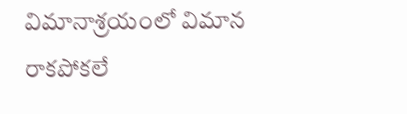విమానాశ్రయంలో విమాన రాకపోకలే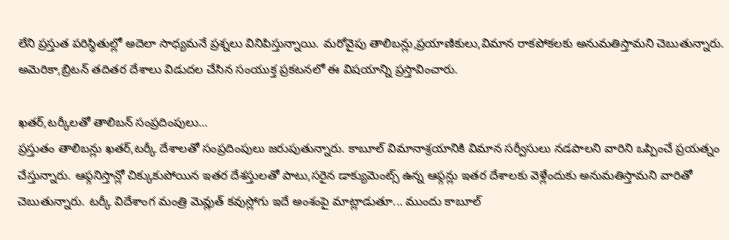లేని ప్రస్తుత పరిస్థితుల్లో అదెలా సాధ్యమనే ప్రశ్నలు వినిపిస్తున్నాయి. మరోవైపు తాలిబన్లు,ప్రయాణికులు,విమాన రాకపోకలకు అనుమతిస్తామని చెబుతున్నారు. అమెరికా,బ్రిటన్ తదితర దేశాలు విడుదల చేసిన సంయుక్త ప్రకటనలో ఈ విషయాన్ని ప్రస్తావించారు.

ఖతర్,టర్కీలతో తాలిబన్ సంప్రదింపులు...
ప్రస్తుతం తాలిబన్లు ఖతర్,టర్కీ దేశాలతో సంప్రదింపులు జరుపుతున్నారు. కాబూల్ విమానాశ్రయానికి విమాన సర్వీసులు నడపాలని వారిని ఒప్పించే ప్రయత్నం చేస్తున్నారు. ఆఫ్గనిస్తాన్లో చిక్కుకుపోయిన ఇతర దేశస్తులతో పాటు,సరైన డాక్యుమెంట్స్ ఉన్న ఆఫ్గన్లు ఇతర దేశాలకు వెళ్లేందుకు అనుమతిస్తామని వారితో చెబుతున్నారు. టర్కీ విదేశాంగ మంత్రి మెవ్లుత్ కవుస్లోగు ఇదే అంశంపై మాట్లాడుతూ... ముందు కాబూల్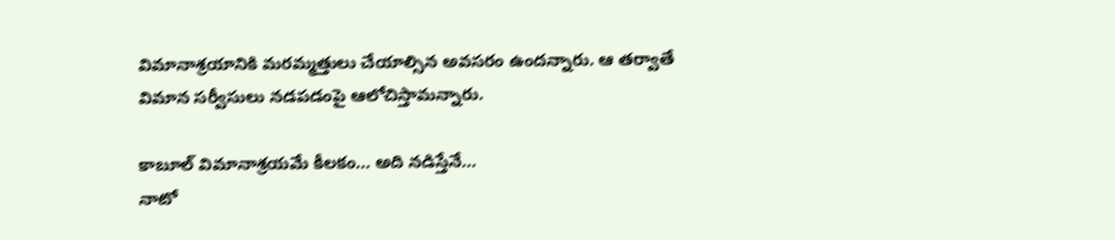విమానాశ్రయానికి మరమ్మత్తులు చేయాల్సిన అవసరం ఉందన్నారు. ఆ తర్వాతే విమాన సర్వీసులు నడపడంపై ఆలోచిస్తామన్నారు.

కాబూల్ విమానాశ్రయమే కీలకం... అది నడిస్తేనే...
నాటో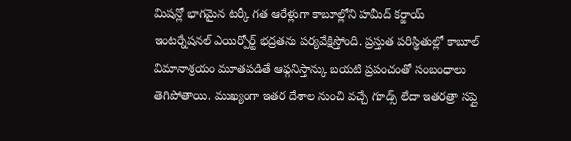మిషన్లో భాగమైన టర్కీ గత ఆరేళ్లుగా కాబూల్లోని హమీద్ కర్జాయ్ ఇంటర్నేషనల్ ఎయిర్పోర్ట్ భద్రతను పర్యవేక్షిస్తోంది. ప్రస్తుత పరిస్థితుల్లో కాబూల్ విమానాశ్రయం మూతపడితే ఆఫ్గనిస్తాన్కు బయటి ప్రపంచంతో సంబంధాలు తెగిపోతాయి. ముఖ్యంగా ఇతర దేశాల నుంచి వచ్చే గూడ్స్ లేదా ఇతరత్రా సప్లై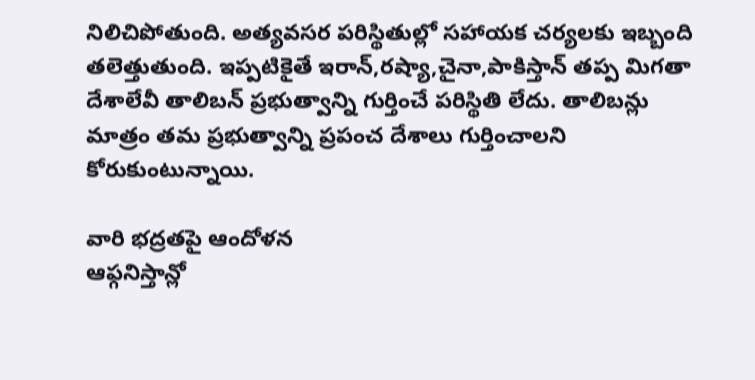నిలిచిపోతుంది. అత్యవసర పరిస్థితుల్లో సహాయక చర్యలకు ఇబ్బంది తలెత్తుతుంది. ఇప్పటికైతే ఇరాన్,రష్యా,చైనా,పాకిస్తాన్ తప్ప మిగతా దేశాలేవీ తాలిబన్ ప్రభుత్వాన్ని గుర్తించే పరిస్థితి లేదు. తాలిబన్లు మాత్రం తమ ప్రభుత్వాన్ని ప్రపంచ దేశాలు గుర్తించాలని కోరుకుంటున్నాయి.

వారి భద్రతపై ఆందోళన
ఆఫ్గనిస్తాన్లో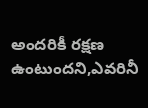అందరికీ రక్షణ ఉంటుందని,ఎవరినీ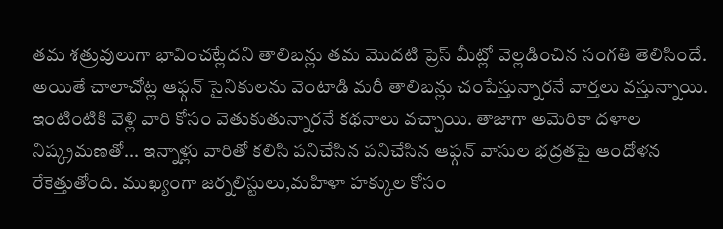తమ శత్రువులుగా భావించట్లేదని తాలిబన్లు తమ మొదటి ప్రెస్ మీట్లో వెల్లడించిన సంగతి తెలిసిందే. అయితే చాలాచోట్ల ఆఫ్గన్ సైనికులను వెంటాడి మరీ తాలిబన్లు చంపేస్తున్నారనే వార్తలు వస్తున్నాయి. ఇంటింటికి వెళ్లి వారి కోసం వెతుకుతున్నారనే కథనాలు వచ్చాయి. తాజాగా అమెరికా దళాల నిష్క్రమణతో... ఇన్నాళ్లు వారితో కలిసి పనిచేసిన పనిచేసిన ఆఫ్గన్ వాసుల భద్రతపై ఆందోళన రేకెత్తుతోంది. ముఖ్యంగా జర్నలిస్టులు,మహిళా హక్కుల కోసం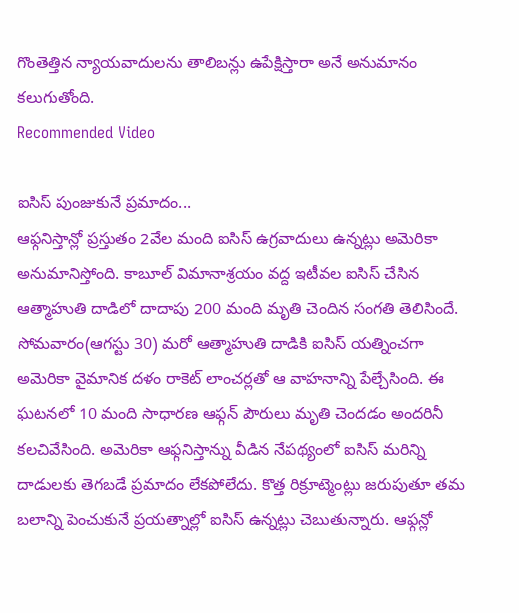గొంతెత్తిన న్యాయవాదులను తాలిబన్లు ఉపేక్షిస్తారా అనే అనుమానం కలుగుతోంది.
Recommended Video

ఐసిస్ పుంజుకునే ప్రమాదం...
ఆఫ్గనిస్తాన్లో ప్రస్తుతం 2వేల మంది ఐసిస్ ఉగ్రవాదులు ఉన్నట్లు అమెరికా అనుమానిస్తోంది. కాబూల్ విమానాశ్రయం వద్ద ఇటీవల ఐసిస్ చేసిన ఆత్మాహుతి దాడిలో దాదాపు 200 మంది మృతి చెందిన సంగతి తెలిసిందే. సోమవారం(ఆగస్టు 30) మరో ఆత్మాహుతి దాడికి ఐసిస్ యత్నించగా అమెరికా వైమానిక దళం రాకెట్ లాంచర్లతో ఆ వాహనాన్ని పేల్చేసింది. ఈ ఘటనలో 10 మంది సాధారణ ఆఫ్గన్ పౌరులు మృతి చెందడం అందరినీ కలచివేసింది. అమెరికా ఆఫ్గనిస్తాన్ను వీడిన నేపథ్యంలో ఐసిస్ మరిన్ని దాడులకు తెగబడే ప్రమాదం లేకపోలేదు. కొత్త రిక్రూట్మెంట్లు జరుపుతూ తమ బలాన్ని పెంచుకునే ప్రయత్నాల్లో ఐసిస్ ఉన్నట్లు చెబుతున్నారు. ఆఫ్గన్లో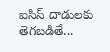ఐసిస్ దాడులకు తెగబడితే...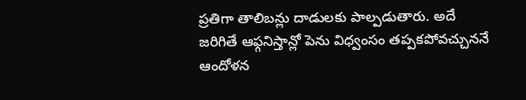ప్రతిగా తాలిబన్లు దాడులకు పాల్పడుతారు. అదే జరిగితే ఆఫ్గనిస్తాన్లో పెను విధ్వంసం తప్పకపోవచ్చుననే ఆందోళన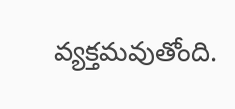వ్యక్తమవుతోంది.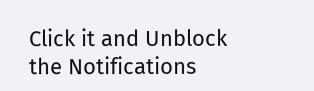Click it and Unblock the Notifications